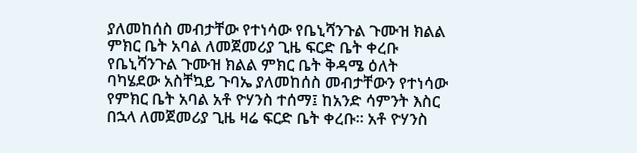ያለመከሰስ መብታቸው የተነሳው የቤኒሻንጉል ጉሙዝ ክልል ምክር ቤት አባል ለመጀመሪያ ጊዜ ፍርድ ቤት ቀረቡ
የቤኒሻንጉል ጉሙዝ ክልል ምክር ቤት ቅዳሜ ዕለት ባካሄደው አስቸኳይ ጉባኤ ያለመከሰስ መብታቸውን የተነሳው የምክር ቤት አባል አቶ ዮሃንስ ተሰማ፤ ከአንድ ሳምንት እስር በኋላ ለመጀመሪያ ጊዜ ዛሬ ፍርድ ቤት ቀረቡ። አቶ ዮሃንስ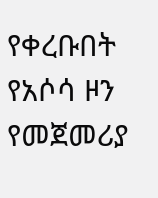የቀረቡበት የአሶሳ ዞን የመጀመሪያ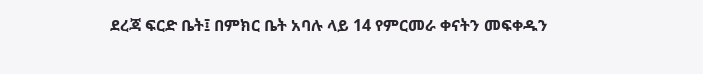ደረጃ ፍርድ ቤት፤ በምክር ቤት አባሉ ላይ 14 የምርመራ ቀናትን መፍቀዱን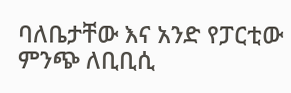ባለቤታቸው እና አንድ የፓርቲው ምንጭ ለቢቢሲ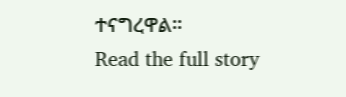ተናግረዋል።
Read the full story